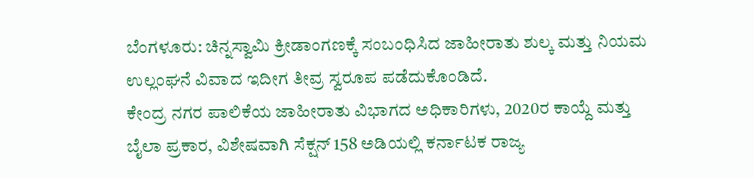ಬೆಂಗಳೂರು: ಚಿನ್ನಸ್ವಾಮಿ ಕ್ರೀಡಾಂಗಣಕ್ಕೆ ಸಂಬಂಧಿಸಿದ ಜಾಹೀರಾತು ಶುಲ್ಕ ಮತ್ತು ನಿಯಮ ಉಲ್ಲಂಘನೆ ವಿವಾದ ಇದೀಗ ತೀವ್ರ ಸ್ವರೂಪ ಪಡೆದುಕೊಂಡಿದೆ.
ಕೇಂದ್ರ ನಗರ ಪಾಲಿಕೆಯ ಜಾಹೀರಾತು ವಿಭಾಗದ ಅಧಿಕಾರಿಗಳು, 2020ರ ಕಾಯ್ದೆ ಮತ್ತು ಬೈಲಾ ಪ್ರಕಾರ, ವಿಶೇಷವಾಗಿ ಸೆಕ್ಷನ್ 158 ಅಡಿಯಲ್ಲಿ ಕರ್ನಾಟಕ ರಾಜ್ಯ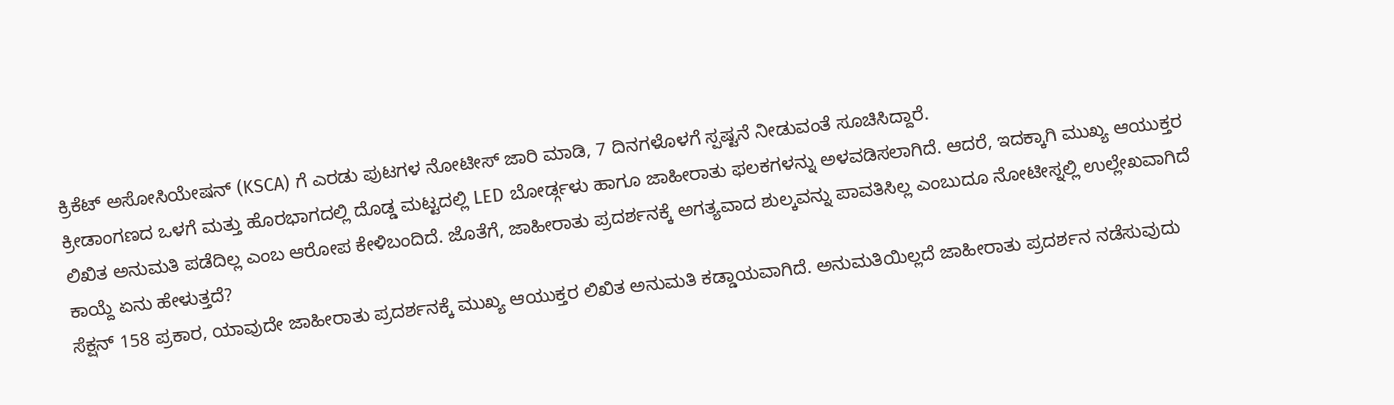ಕ್ರಿಕೆಟ್ ಅಸೋಸಿಯೇಷನ್ (KSCA) ಗೆ ಎರಡು ಪುಟಗಳ ನೋಟೀಸ್ ಜಾರಿ ಮಾಡಿ, 7 ದಿನಗಳೊಳಗೆ ಸ್ಪಷ್ಟನೆ ನೀಡುವಂತೆ ಸೂಚಿಸಿದ್ದಾರೆ.
ಕ್ರೀಡಾಂಗಣದ ಒಳಗೆ ಮತ್ತು ಹೊರಭಾಗದಲ್ಲಿ ದೊಡ್ಡ ಮಟ್ಟದಲ್ಲಿ LED ಬೋರ್ಡ್ಗಳು ಹಾಗೂ ಜಾಹೀರಾತು ಫಲಕಗಳನ್ನು ಅಳವಡಿಸಲಾಗಿದೆ. ಆದರೆ, ಇದಕ್ಕಾಗಿ ಮುಖ್ಯ ಆಯುಕ್ತರ ಲಿಖಿತ ಅನುಮತಿ ಪಡೆದಿಲ್ಲ ಎಂಬ ಆರೋಪ ಕೇಳಿಬಂದಿದೆ. ಜೊತೆಗೆ, ಜಾಹೀರಾತು ಪ್ರದರ್ಶನಕ್ಕೆ ಅಗತ್ಯವಾದ ಶುಲ್ಕವನ್ನು ಪಾವತಿಸಿಲ್ಲ ಎಂಬುದೂ ನೋಟೀಸ್ನಲ್ಲಿ ಉಲ್ಲೇಖವಾಗಿದೆ
ಕಾಯ್ದೆ ಏನು ಹೇಳುತ್ತದೆ?
ಸೆಕ್ಷನ್ 158 ಪ್ರಕಾರ, ಯಾವುದೇ ಜಾಹೀರಾತು ಪ್ರದರ್ಶನಕ್ಕೆ ಮುಖ್ಯ ಆಯುಕ್ತರ ಲಿಖಿತ ಅನುಮತಿ ಕಡ್ಡಾಯವಾಗಿದೆ. ಅನುಮತಿಯಿಲ್ಲದೆ ಜಾಹೀರಾತು ಪ್ರದರ್ಶನ ನಡೆಸುವುದು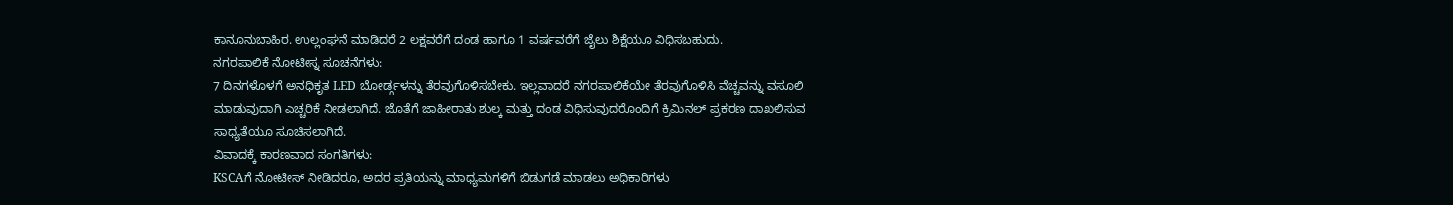ಕಾನೂನುಬಾಹಿರ. ಉಲ್ಲಂಘನೆ ಮಾಡಿದರೆ 2 ಲಕ್ಷವರೆಗೆ ದಂಡ ಹಾಗೂ 1 ವರ್ಷವರೆಗೆ ಜೈಲು ಶಿಕ್ಷೆಯೂ ವಿಧಿಸಬಹುದು.
ನಗರಪಾಲಿಕೆ ನೋಟೀಸ್ನ ಸೂಚನೆಗಳು:
7 ದಿನಗಳೊಳಗೆ ಅನಧಿಕೃತ LED ಬೋರ್ಡ್ಗಳನ್ನು ತೆರವುಗೊಳಿಸಬೇಕು. ಇಲ್ಲವಾದರೆ ನಗರಪಾಲಿಕೆಯೇ ತೆರವುಗೊಳಿಸಿ ವೆಚ್ಚವನ್ನು ವಸೂಲಿ ಮಾಡುವುದಾಗಿ ಎಚ್ಚರಿಕೆ ನೀಡಲಾಗಿದೆ. ಜೊತೆಗೆ ಜಾಹೀರಾತು ಶುಲ್ಕ ಮತ್ತು ದಂಡ ವಿಧಿಸುವುದರೊಂದಿಗೆ ಕ್ರಿಮಿನಲ್ ಪ್ರಕರಣ ದಾಖಲಿಸುವ ಸಾಧ್ಯತೆಯೂ ಸೂಚಿಸಲಾಗಿದೆ.
ವಿವಾದಕ್ಕೆ ಕಾರಣವಾದ ಸಂಗತಿಗಳು:
KSCAಗೆ ನೋಟೀಸ್ ನೀಡಿದರೂ, ಅದರ ಪ್ರತಿಯನ್ನು ಮಾಧ್ಯಮಗಳಿಗೆ ಬಿಡುಗಡೆ ಮಾಡಲು ಅಧಿಕಾರಿಗಳು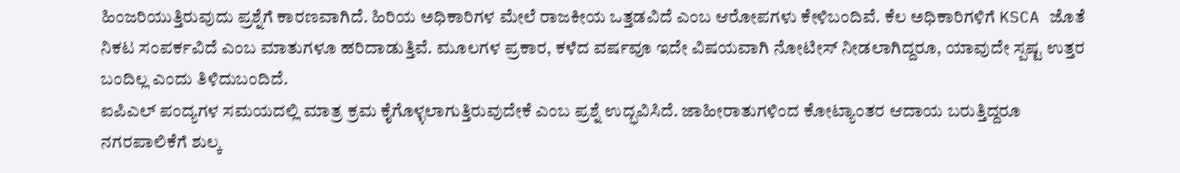ಹಿಂಜರಿಯುತ್ತಿರುವುದು ಪ್ರಶ್ನೆಗೆ ಕಾರಣವಾಗಿದೆ. ಹಿರಿಯ ಅಧಿಕಾರಿಗಳ ಮೇಲೆ ರಾಜಕೀಯ ಒತ್ತಡವಿದೆ ಎಂಬ ಆರೋಪಗಳು ಕೇಳಿಬಂದಿವೆ. ಕೆಲ ಅಧಿಕಾರಿಗಳಿಗೆ KSCA ಜೊತೆ ನಿಕಟ ಸಂಪರ್ಕವಿದೆ ಎಂಬ ಮಾತುಗಳೂ ಹರಿದಾಡುತ್ತಿವೆ. ಮೂಲಗಳ ಪ್ರಕಾರ, ಕಳೆದ ವರ್ಷವೂ ಇದೇ ವಿಷಯವಾಗಿ ನೋಟೀಸ್ ನೀಡಲಾಗಿದ್ದರೂ, ಯಾವುದೇ ಸ್ಪಷ್ಟ ಉತ್ತರ ಬಂದಿಲ್ಲ ಎಂದು ತಿಳಿದುಬಂದಿದೆ.
ಐಪಿಎಲ್ ಪಂದ್ಯಗಳ ಸಮಯದಲ್ಲಿ ಮಾತ್ರ ಕ್ರಮ ಕೈಗೊಳ್ಳಲಾಗುತ್ತಿರುವುದೇಕೆ ಎಂಬ ಪ್ರಶ್ನೆ ಉದ್ಭವಿಸಿದೆ. ಜಾಹೀರಾತುಗಳಿಂದ ಕೋಟ್ಯಾಂತರ ಆದಾಯ ಬರುತ್ತಿದ್ದರೂ ನಗರಪಾಲಿಕೆಗೆ ಶುಲ್ಕ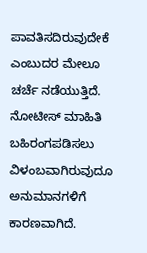ಪಾವತಿಸದಿರುವುದೇಕೆ ಎಂಬುದರ ಮೇಲೂ ಚರ್ಚೆ ನಡೆಯುತ್ತಿದೆ. ನೋಟೀಸ್ ಮಾಹಿತಿ ಬಹಿರಂಗಪಡಿಸಲು ವಿಳಂಬವಾಗಿರುವುದೂ ಅನುಮಾನಗಳಿಗೆ ಕಾರಣವಾಗಿದೆ.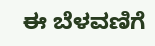ಈ ಬೆಳವಣಿಗೆ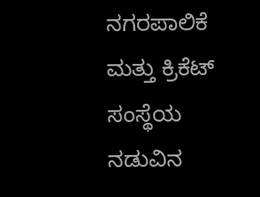ನಗರಪಾಲಿಕೆ ಮತ್ತು ಕ್ರಿಕೆಟ್ ಸಂಸ್ಥೆಯ ನಡುವಿನ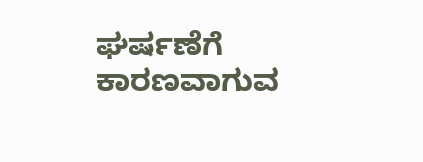ಘರ್ಷಣೆಗೆ ಕಾರಣವಾಗುವ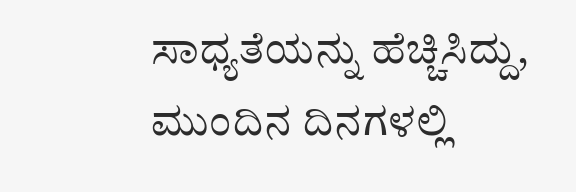ಸಾಧ್ಯತೆಯನ್ನು ಹೆಚ್ಚಿಸಿದ್ದು, ಮುಂದಿನ ದಿನಗಳಲ್ಲಿ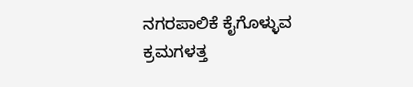ನಗರಪಾಲಿಕೆ ಕೈಗೊಳ್ಳುವ ಕ್ರಮಗಳತ್ತ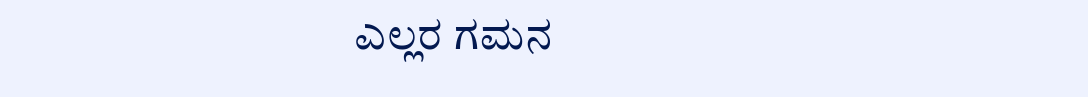ಎಲ್ಲರ ಗಮನ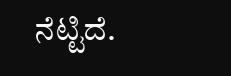ನೆಟ್ಟಿದೆ.